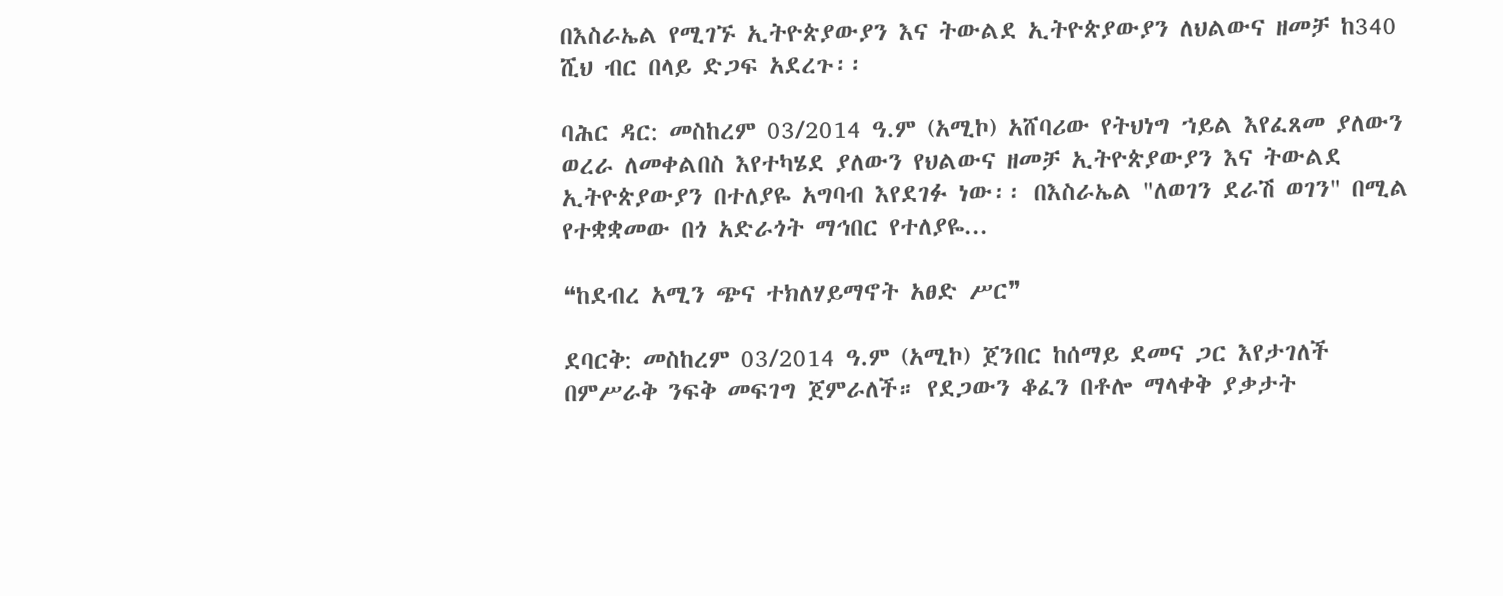በእስራኤል የሚገኙ ኢትዮጵያውያን እና ትውልደ ኢትዮጵያውያን ለህልውና ዘመቻ ከ340 ሺህ ብር በላይ ድጋፍ አደረጉ፡፡

ባሕር ዳር: መስከረም 03/2014 ዓ.ም (አሚኮ) አሸባሪው የትህነግ ኀይል እየፈጸመ ያለውን ወረራ ለመቀልበስ እየተካሄደ ያለውን የህልውና ዘመቻ ኢትዮጵያውያን እና ትውልደ ኢትዮጵያውያን በተለያዬ አግባብ እየደገፉ ነው፡፡ በእስራኤል "ለወገን ደራሽ ወገን" በሚል የተቋቋመው በጎ አድራጎት ማኅበር የተለያዬ...

❝ከደብረ አሚን ጭና ተክለሃይማኖት አፀድ ሥር❞

ደባርቅ: መስከረም 03/2014 ዓ.ም (አሚኮ) ጀንበር ከሰማይ ደመና ጋር እየታገለች በምሥራቅ ንፍቅ መፍገግ ጀምራለች። የደጋውን ቆፈን በቶሎ ማላቀቅ ያቃታት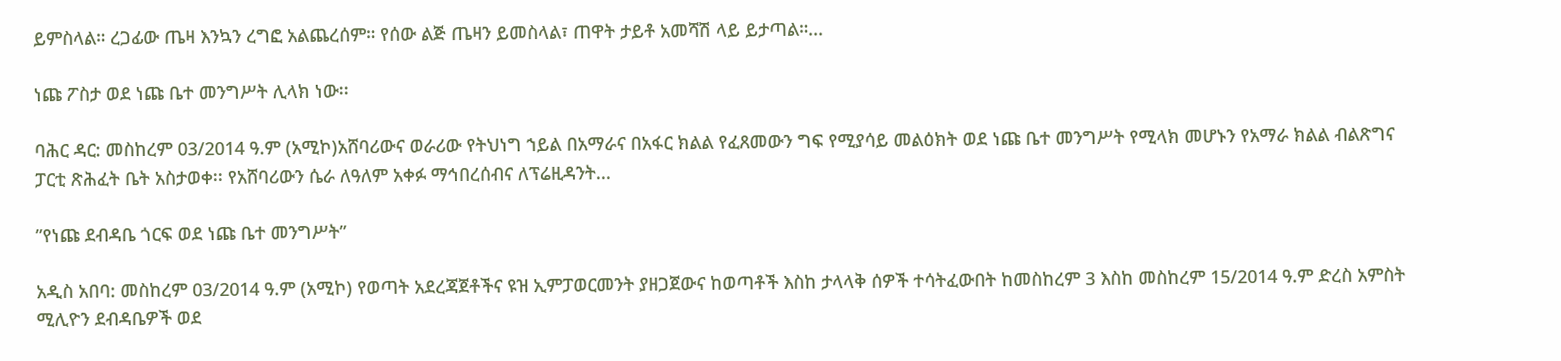ይምስላል። ረጋፊው ጤዛ እንኳን ረግፎ አልጨረሰም። የሰው ልጅ ጤዛን ይመስላል፣ ጠዋት ታይቶ አመሻሽ ላይ ይታጣል።...

ነጩ ፖስታ ወደ ነጩ ቤተ መንግሥት ሊላክ ነው፡፡

ባሕር ዳር: መስከረም 03/2014 ዓ.ም (አሚኮ)አሸባሪውና ወራሪው የትህነግ ኀይል በአማራና በአፋር ክልል የፈጸመውን ግፍ የሚያሳይ መልዕክት ወደ ነጩ ቤተ መንግሥት የሚላክ መሆኑን የአማራ ክልል ብልጽግና ፓርቲ ጽሕፈት ቤት አስታወቀ፡፡ የአሸባሪውን ሴራ ለዓለም አቀፉ ማኅበረሰብና ለፕሬዚዳንት...

”የነጩ ደብዳቤ ጎርፍ ወደ ነጩ ቤተ መንግሥት”

አዲስ አበባ: መስከረም 03/2014 ዓ.ም (አሚኮ) የወጣት አደረጃጀቶችና ዩዝ ኢምፓወርመንት ያዘጋጀውና ከወጣቶች እስከ ታላላቅ ሰዎች ተሳትፈውበት ከመስከረም 3 እስከ መስከረም 15/2014 ዓ.ም ድረስ አምስት ሚሊዮን ደብዳቤዎች ወደ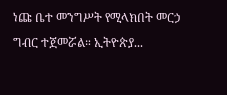ነጩ ቤተ መንግሥት የሚላክበት መርኃ ግብር ተጀመሯል። ኢትዮጵያ...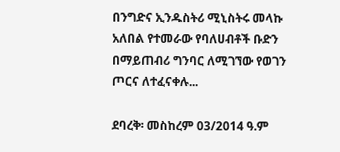በንግድና ኢንዱስትሪ ሚኒስትሩ መላኩ አለበል የተመራው የባለሀብቶች ቡድን በማይጠብሪ ግንባር ለሚገኘው የወገን ጦርና ለተፈናቀሉ...

ደባረቅ፡ መስከረም 03/2014 ዓ.ም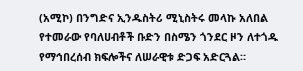(አሚኮ) በንግድና ኢንዱስትሪ ሚኒስትሩ መላኩ አለበል የተመራው የባለሀብቶች ቡድን በስሜን ጎንደር ዞን ለተጎዱ የማኅበረሰብ ክፍሎችና ለሠራዊቱ ድጋፍ አድርጓል።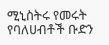ሚኒስትሩ የመሩት የባለሀብቶች ቡድን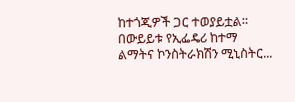ከተጎጂዎች ጋር ተወያይቷል። በውይይቱ የኢፌዴሪ ከተማ ልማትና ኮንስትራክሽን ሚኒስትር...